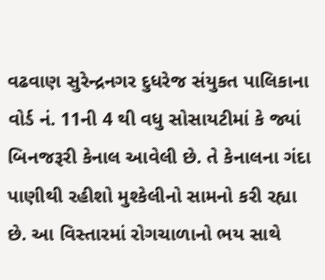વઢવાણ સુરેન્દ્રનગર દુધરેજ સંયુકત પાલિકાના વોર્ડ નં. 11ની 4 થી વધુ સોસાયટીમાં કે જ્યાં બિનજરૂરી કેનાલ આવેલી છે. તે કેનાલના ગંદા પાણીથી રહીશો મુશ્કેલીનો સામનો કરી રહ્યા છે. આ વિસ્તારમાં રોગચાળાનો ભય સાથે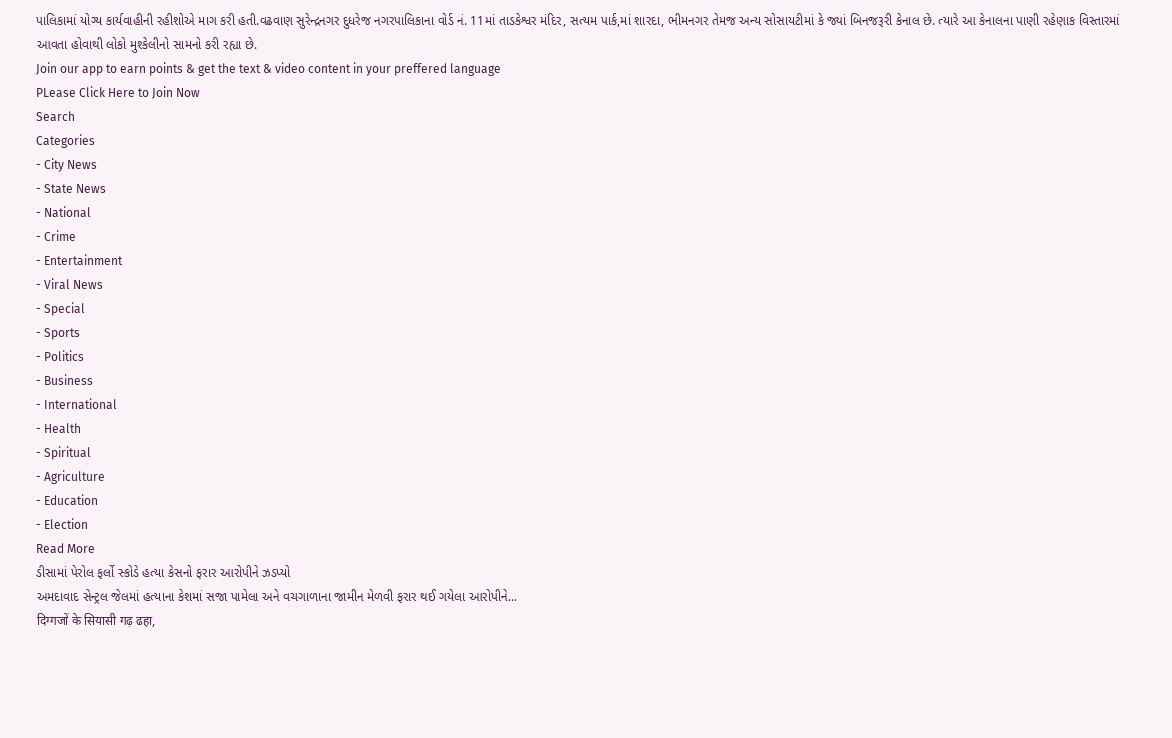પાલિકામાં યોગ્ય કાર્યવાહીની રહીશોએ માગ કરી હતી.વઢવાણ સુરેન્દ્રનગર દુધરેજ નગરપાલિકાના વોર્ડ નં. 11માં તાડકેશ્વર મંદિર, સત્યમ પાર્ક,માં શારદા, ભીમનગર તેમજ અન્ય સોસાયટીમાં કે જ્યાં બિનજરૂરી કેનાલ છે. ત્યારે આ કેનાલના પાણી રહેણાક વિસ્તારમાં આવતા હોવાથી લોકો મુશ્કેલીનો સામનો કરી રહ્યા છે.
Join our app to earn points & get the text & video content in your preffered language
PLease Click Here to Join Now
Search
Categories
- City News
- State News
- National
- Crime
- Entertainment
- Viral News
- Special
- Sports
- Politics
- Business
- International
- Health
- Spiritual
- Agriculture
- Education
- Election
Read More
ડીસામાં પેરોલ ફર્લો સ્કોડે હત્યા કેસનો ફરાર આરોપીને ઝડપ્યો
અમદાવાદ સેન્ટ્રલ જેલમાં હત્યાના કેશમાં સજા પામેલા અને વચગાળાના જામીન મેળવી ફરાર થઈ ગયેલા આરોપીને...
दिग्गजों के सियासी गढ़ ढहा,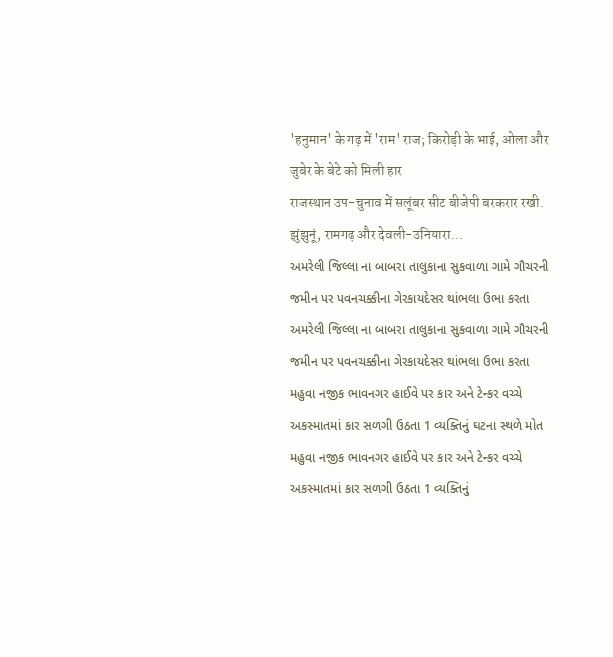'हनुमान' के गढ़ में 'राम' राज; किरोड़ी के भाई, ओला और जुबेर के बेटे को मिली हार
राजस्थान उप-चुनाव में सलूंबर सीट बीजेपी बरकरार रखी. झुंझुनूं, रामगढ़ और देवली-उनियारा...
અમરેલી જિલ્લા ના બાબરા તાલુકાના સુકવાળા ગામે ગૌચરની જમીન પર પવનચક્કીના ગેરકાયદેસર થાંભલા ઉભા કરતા
અમરેલી જિલ્લા ના બાબરા તાલુકાના સુકવાળા ગામે ગૌચરની જમીન પર પવનચક્કીના ગેરકાયદેસર થાંભલા ઉભા કરતા
મહુવા નજીક ભાવનગર હાઈવે પર કાર અને ટેન્કર વચ્ચે અકસ્માતમાં કાર સળગી ઉઠતા 1 વ્યક્તિનું ઘટના સ્થળે મોત
મહુવા નજીક ભાવનગર હાઈવે પર કાર અને ટેન્કર વચ્ચે અકસ્માતમાં કાર સળગી ઉઠતા 1 વ્યક્તિનું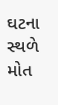ઘટના સ્થળે મોત